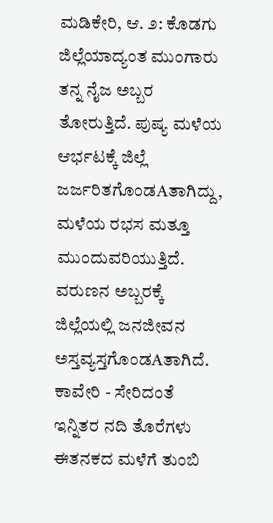ಮಡಿಕೇರಿ, ಆ. ೨: ಕೊಡಗು ಜಿಲ್ಲೆಯಾದ್ಯಂತ ಮುಂಗಾರು ತನ್ನ ನೈಜ ಅಬ್ಬರ ತೋರುತ್ತಿದೆ. ಪುಷ್ಯ ಮಳೆಯ ಆರ್ಭಟಕ್ಕೆ ಜಿಲ್ಲೆ ಜರ್ಜರಿತಗೊಂಡAತಾಗಿದ್ದು, ಮಳೆಯ ರಭಸ ಮತ್ತೂ ಮುಂದುವರಿಯುತ್ತಿದೆ. ವರುಣನ ಅಬ್ಬರಕ್ಕೆ ಜಿಲ್ಲೆಯಲ್ಲಿ ಜನಜೀವನ ಅಸ್ತವ್ಯಸ್ತಗೊಂಡAತಾಗಿದೆ.
ಕಾವೇರಿ - ಸೇರಿದಂತೆ ಇನ್ನಿತರ ನದಿ ತೊರೆಗಳು ಈತನಕದ ಮಳೆಗೆ ತುಂಬಿ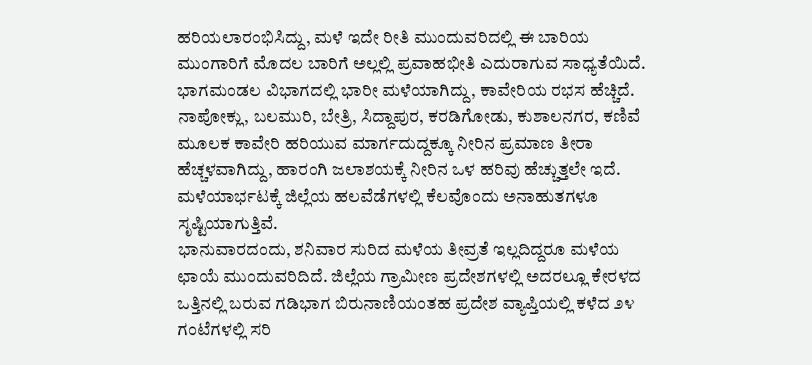ಹರಿಯಲಾರಂಭಿಸಿದ್ದು, ಮಳೆ ಇದೇ ರೀತಿ ಮುಂದುವರಿದಲ್ಲಿ ಈ ಬಾರಿಯ ಮುಂಗಾರಿಗೆ ಮೊದಲ ಬಾರಿಗೆ ಅಲ್ಲಲ್ಲಿ ಪ್ರವಾಹಭೀತಿ ಎದುರಾಗುವ ಸಾಧ್ಯತೆಯಿದೆ. ಭಾಗಮಂಡಲ ವಿಭಾಗದಲ್ಲಿ ಭಾರೀ ಮಳೆಯಾಗಿದ್ದು, ಕಾವೇರಿಯ ರಭಸ ಹೆಚ್ಚಿದೆ. ನಾಪೋಕ್ಲು, ಬಲಮುರಿ, ಬೇತ್ರಿ, ಸಿದ್ದಾಪುರ, ಕರಡಿಗೋಡು, ಕುಶಾಲನಗರ, ಕಣಿವೆ ಮೂಲಕ ಕಾವೇರಿ ಹರಿಯುವ ಮಾರ್ಗದುದ್ದಕ್ಕೂ ನೀರಿನ ಪ್ರಮಾಣ ತೀರಾ ಹೆಚ್ಚಳವಾಗಿದ್ದು, ಹಾರಂಗಿ ಜಲಾಶಯಕ್ಕೆ ನೀರಿನ ಒಳ ಹರಿವು ಹೆಚ್ಚುತ್ತಲೇ ಇದೆ. ಮಳೆಯಾರ್ಭಟಕ್ಕೆ ಜಿಲ್ಲೆಯ ಹಲವೆಡೆಗಳಲ್ಲಿ ಕೆಲವೊಂದು ಅನಾಹುತಗಳೂ ಸೃಷ್ಟಿಯಾಗುತ್ತಿವೆ.
ಭಾನುವಾರದಂದು, ಶನಿವಾರ ಸುರಿದ ಮಳೆಯ ತೀವ್ರತೆ ಇಲ್ಲದಿದ್ದರೂ ಮಳೆಯ ಛಾಯೆ ಮುಂದುವರಿದಿದೆ. ಜಿಲ್ಲೆಯ ಗ್ರಾಮೀಣ ಪ್ರದೇಶಗಳಲ್ಲಿ ಅದರಲ್ಲೂ ಕೇರಳದ ಒತ್ತಿನಲ್ಲಿ ಬರುವ ಗಡಿಭಾಗ ಬಿರುನಾಣಿಯಂತಹ ಪ್ರದೇಶ ವ್ಯಾಪ್ತಿಯಲ್ಲಿ ಕಳೆದ ೨೪ ಗಂಟೆಗಳಲ್ಲಿ ಸರಿ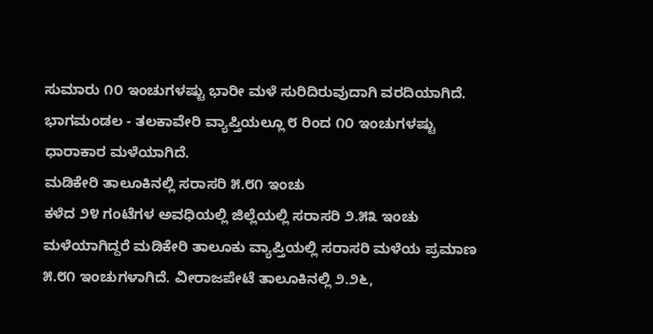ಸುಮಾರು ೧೦ ಇಂಚುಗಳಷ್ಟು ಭಾರೀ ಮಳೆ ಸುರಿದಿರುವುದಾಗಿ ವರದಿಯಾಗಿದೆ. ಭಾಗಮಂಡಲ - ತಲಕಾವೇರಿ ವ್ಯಾಪ್ತಿಯಲ್ಲೂ ೮ ರಿಂದ ೧೦ ಇಂಚುಗಳಷ್ಟು ಧಾರಾಕಾರ ಮಳೆಯಾಗಿದೆ.
ಮಡಿಕೇರಿ ತಾಲೂಕಿನಲ್ಲಿ ಸರಾಸರಿ ೫.೮೧ ಇಂಚು
ಕಳೆದ ೨೪ ಗಂಟೆಗಳ ಅವಧಿಯಲ್ಲಿ ಜಿಲ್ಲೆಯಲ್ಲಿ ಸರಾಸರಿ ೨.೫೩ ಇಂಚು ಮಳೆಯಾಗಿದ್ದರೆ ಮಡಿಕೇರಿ ತಾಲೂಕು ವ್ಯಾಪ್ತಿಯಲ್ಲಿ ಸರಾಸರಿ ಮಳೆಯ ಪ್ರಮಾಣ ೫.೮೧ ಇಂಚುಗಳಾಗಿದೆ. ವೀರಾಜಪೇಟೆ ತಾಲೂಕಿನಲ್ಲಿ ೨.೨೬,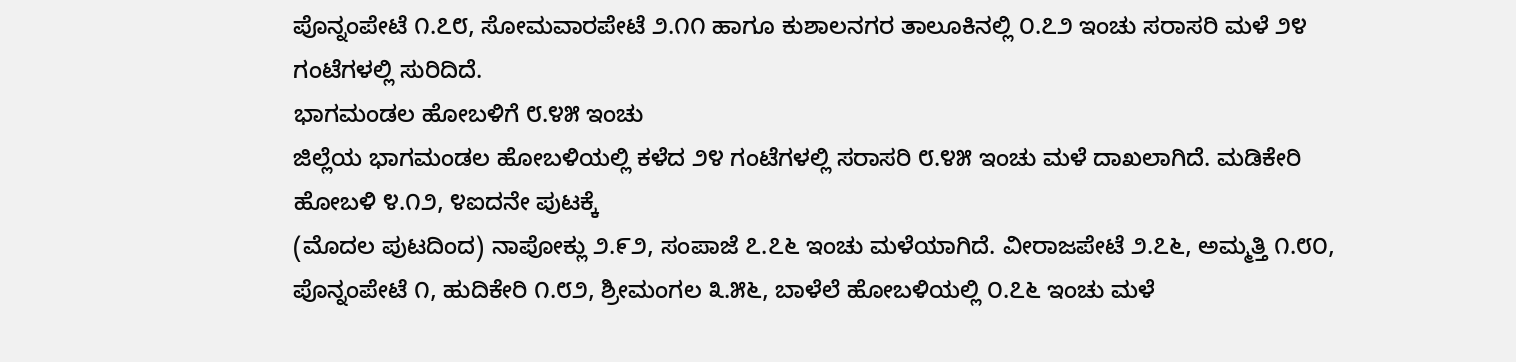ಪೊನ್ನಂಪೇಟೆ ೧.೭೮, ಸೋಮವಾರಪೇಟೆ ೨.೧೧ ಹಾಗೂ ಕುಶಾಲನಗರ ತಾಲೂಕಿನಲ್ಲಿ ೦.೭೨ ಇಂಚು ಸರಾಸರಿ ಮಳೆ ೨೪ ಗಂಟೆಗಳಲ್ಲಿ ಸುರಿದಿದೆ.
ಭಾಗಮಂಡಲ ಹೋಬಳಿಗೆ ೮.೪೫ ಇಂಚು
ಜಿಲ್ಲೆಯ ಭಾಗಮಂಡಲ ಹೋಬಳಿಯಲ್ಲಿ ಕಳೆದ ೨೪ ಗಂಟೆಗಳಲ್ಲಿ ಸರಾಸರಿ ೮.೪೫ ಇಂಚು ಮಳೆ ದಾಖಲಾಗಿದೆ. ಮಡಿಕೇರಿ ಹೋಬಳಿ ೪.೧೨, ೪ಐದನೇ ಪುಟಕ್ಕೆ
(ಮೊದಲ ಪುಟದಿಂದ) ನಾಪೋಕ್ಲು ೨.೯೨, ಸಂಪಾಜೆ ೭.೭೬ ಇಂಚು ಮಳೆಯಾಗಿದೆ. ವೀರಾಜಪೇಟೆ ೨.೭೬, ಅಮ್ಮತ್ತಿ ೧.೮೦, ಪೊನ್ನಂಪೇಟೆ ೧, ಹುದಿಕೇರಿ ೧.೮೨, ಶ್ರೀಮಂಗಲ ೩.೫೬, ಬಾಳೆಲೆ ಹೋಬಳಿಯಲ್ಲಿ ೦.೭೬ ಇಂಚು ಮಳೆ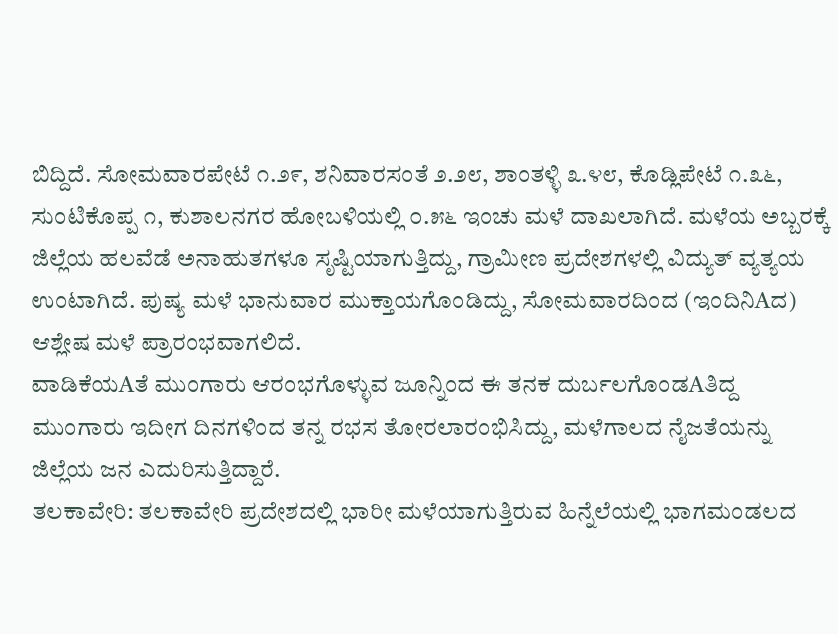ಬಿದ್ದಿದೆ. ಸೋಮವಾರಪೇಟೆ ೧.೨೯, ಶನಿವಾರಸಂತೆ ೨.೨೮, ಶಾಂತಳ್ಳಿ ೩.೪೮, ಕೊಡ್ಲಿಪೇಟೆ ೧.೩೬, ಸುಂಟಿಕೊಪ್ಪ ೧, ಕುಶಾಲನಗರ ಹೋಬಳಿಯಲ್ಲಿ ೦.೫೬ ಇಂಚು ಮಳೆ ದಾಖಲಾಗಿದೆ. ಮಳೆಯ ಅಬ್ಬರಕ್ಕೆ ಜಿಲ್ಲೆಯ ಹಲವೆಡೆ ಅನಾಹುತಗಳೂ ಸೃಷ್ಟಿಯಾಗುತ್ತಿದ್ದು, ಗ್ರಾಮೀಣ ಪ್ರದೇಶಗಳಲ್ಲಿ ವಿದ್ಯುತ್ ವ್ಯತ್ಯಯ ಉಂಟಾಗಿದೆ. ಪುಷ್ಯ ಮಳೆ ಭಾನುವಾರ ಮುಕ್ತಾಯಗೊಂಡಿದ್ದು, ಸೋಮವಾರದಿಂದ (ಇಂದಿನಿAದ) ಆಶ್ಲೇಷ ಮಳೆ ಪ್ರಾರಂಭವಾಗಲಿದೆ.
ವಾಡಿಕೆಯAತೆ ಮುಂಗಾರು ಆರಂಭಗೊಳ್ಳುವ ಜೂನ್ನಿಂದ ಈ ತನಕ ದುರ್ಬಲಗೊಂಡAತಿದ್ದ ಮುಂಗಾರು ಇದೀಗ ದಿನಗಳಿಂದ ತನ್ನ ರಭಸ ತೋರಲಾರಂಭಿಸಿದ್ದು, ಮಳೆಗಾಲದ ನೈಜತೆಯನ್ನು ಜಿಲ್ಲೆಯ ಜನ ಎದುರಿಸುತ್ತಿದ್ದಾರೆ.
ತಲಕಾವೇರಿ: ತಲಕಾವೇರಿ ಪ್ರದೇಶದಲ್ಲಿ ಭಾರೀ ಮಳೆಯಾಗುತ್ತಿರುವ ಹಿನ್ನೆಲೆಯಲ್ಲಿ ಭಾಗಮಂಡಲದ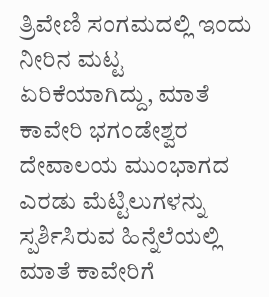ತ್ರಿವೇಣಿ ಸಂಗಮದಲ್ಲಿ ಇಂದು ನೀರಿನ ಮಟ್ಟ ಏರಿಕೆಯಾಗಿದ್ದು, ಮಾತೆ ಕಾವೇರಿ ಭಗಂಡೇಶ್ವರ ದೇವಾಲಯ ಮುಂಭಾಗದ ಎರಡು ಮೆಟ್ಟಿಲುಗಳನ್ನು ಸ್ಪರ್ಶಿಸಿರುವ ಹಿನ್ನೆಲೆಯಲ್ಲಿ ಮಾತೆ ಕಾವೇರಿಗೆ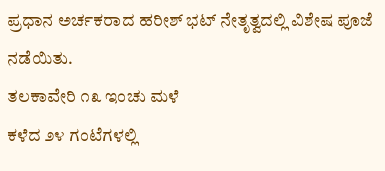ಪ್ರಧಾನ ಅರ್ಚಕರಾದ ಹರೀಶ್ ಭಟ್ ನೇತೃತ್ವದಲ್ಲಿ ವಿಶೇಷ ಪೂಜೆ ನಡೆಯಿತು.
ತಲಕಾವೇರಿ ೧೩ ಇಂಚು ಮಳೆ
ಕಳೆದ ೨೪ ಗಂಟೆಗಳಲ್ಲಿ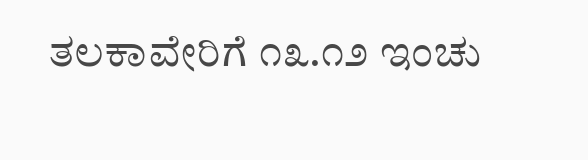ತಲಕಾವೇರಿಗೆ ೧೩.೧೨ ಇಂಚು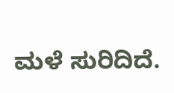ಮಳೆ ಸುರಿದಿದೆ.